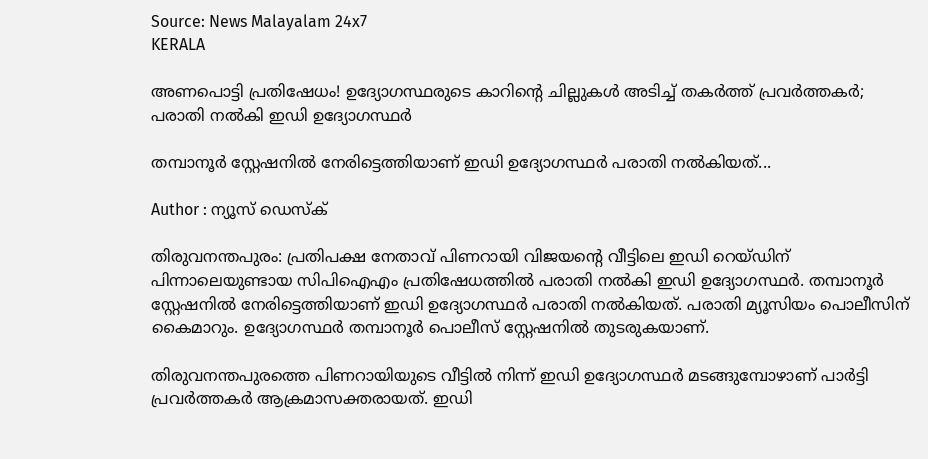Source: News Malayalam 24x7
KERALA

അണപൊട്ടി പ്രതിഷേധം! ഉദ്യോഗസ്ഥരുടെ കാറിൻ്റെ ചില്ലുകൾ അടിച്ച് തകർത്ത് പ്രവർത്തകർ; പരാതി നൽകി ഇഡി ഉദ്യോഗസ്ഥർ

തമ്പാനൂർ സ്റ്റേഷനിൽ നേരിട്ടെത്തിയാണ് ഇഡി ഉദ്യോഗസ്ഥർ പരാതി നൽകിയത്...

Author : ന്യൂസ് ഡെസ്ക്

തിരുവനന്തപുരം: പ്രതിപക്ഷ നേതാവ് പിണറായി വിജയൻ്റെ വീട്ടിലെ ഇഡി റെയ്ഡിന് പിന്നാലെയുണ്ടായ സിപിഐഎം പ്രതിഷേധത്തിൽ പരാതി നൽകി ഇഡി ഉദ്യോഗസ്ഥർ. തമ്പാനൂർ സ്റ്റേഷനിൽ നേരിട്ടെത്തിയാണ് ഇഡി ഉദ്യോഗസ്ഥർ പരാതി നൽകിയത്. പരാതി മ്യൂസിയം പൊലീസിന് കൈമാറും. ഉദ്യോഗസ്ഥർ തമ്പാനൂർ പൊലീസ് സ്റ്റേഷനിൽ തുടരുകയാണ്.

തിരുവനന്തപുരത്തെ പിണറായിയുടെ വീട്ടിൽ നിന്ന് ഇഡി ഉദ്യോഗസ്ഥർ മടങ്ങുമ്പോഴാണ് പാർട്ടി പ്രവർത്തകർ ആക്രമാസക്തരായത്. ഇഡി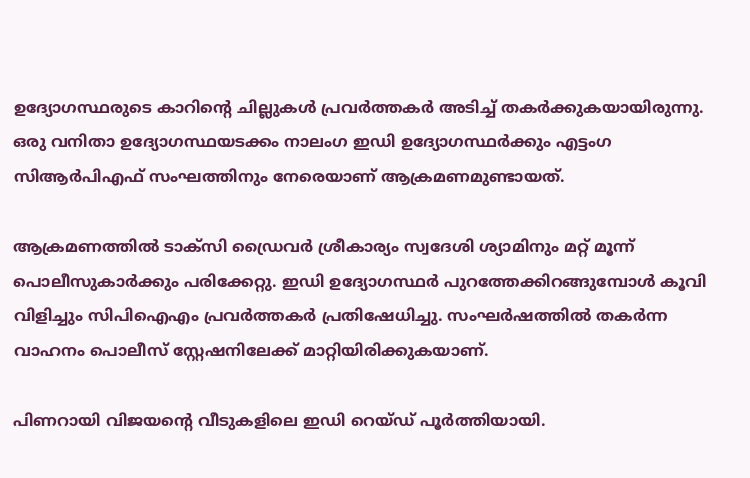ഉദ്യോഗസ്ഥരുടെ കാറിന്റെ ചില്ലുകൾ പ്രവർത്തകർ അടിച്ച് തകർക്കുകയായിരുന്നു. ഒരു വനിതാ ഉദ്യോഗസ്ഥയടക്കം നാലംഗ ഇഡി ഉദ്യോഗസ്ഥർക്കും എട്ടംഗ സിആർപിഎഫ് സംഘത്തിനും നേരെയാണ് ആക്രമണമുണ്ടായത്.

ആക്രമണത്തിൽ ടാക്സി ഡ്രൈവർ ശ്രീകാര്യം സ്വദേശി ശ്യാമിനും മറ്റ് മൂന്ന് പൊലീസുകാർക്കും പരിക്കേറ്റു. ഇഡി ഉദ്യോഗസ്ഥർ പുറത്തേക്കിറങ്ങുമ്പോൾ കൂവി വിളിച്ചും സിപിഐഎം പ്രവർത്തകർ പ്രതിഷേധിച്ചു. സംഘർഷത്തിൽ തകർന്ന വാഹനം പൊലീസ് സ്റ്റേഷനിലേക്ക് മാറ്റിയിരിക്കുകയാണ്.

പിണറായി വിജയൻ്റെ വീടുകളിലെ ഇഡി റെയ്ഡ് പൂർത്തിയായി.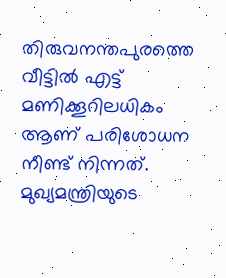തിരുവനന്തപുരത്തെ വീട്ടിൽ എട്ട് മണിക്കൂറിലധികം ആണ് പരിശോധന നീണ്ട് നിന്നത്. മുഖ്യമന്ത്രിയുടെ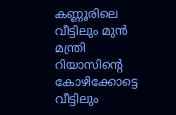കണ്ണൂരിലെ വീട്ടിലും മുൻ മന്ത്രി റിയാസിന്റെ കോഴിക്കോട്ടെ വീട്ടിലും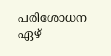പരിശോധന ഏഴ്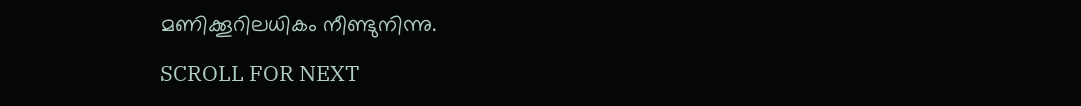മണിക്കൂറിലധികം നീണ്ടുനിന്നു.

SCROLL FOR NEXT